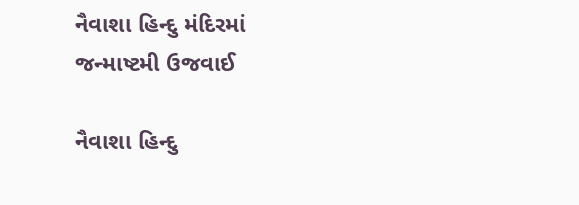નૈવાશા હિન્દુ મંદિરમાં જન્માષ્ટમી ઉજવાઈ

નૈવાશા હિન્દુ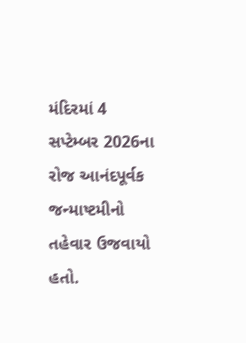મંદિરમાં 4 સપ્ટેમ્બર 2026ના રોજ આનંદપૂર્વક જન્માષ્ટમીનો તહેવાર ઉજવાયો હતો.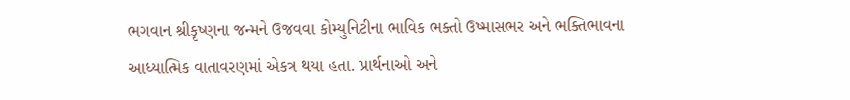ભગવાન શ્રીકૃષ્ણના જન્મને ઉજવવા કોમ્યુનિટીના ભાવિક ભક્તો ઉષ્માસભર અને ભક્તિભાવના આધ્યાત્મિક વાતાવરણમાં એકત્ર થયા હતા. પ્રાર્થનાઓ અને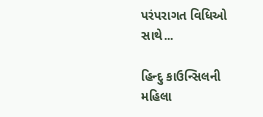પરંપરાગત વિધિઓ સાથે...

હિન્દુ કાઉન્સિલની મહિલા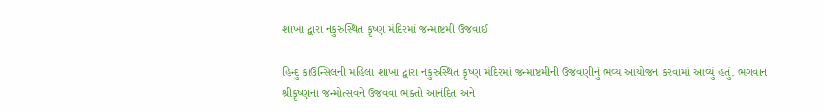શાખા દ્વારા નકુરુસ્થિત કૃષ્ણ મંદિરમાં જન્માષ્ટમી ઉજવાઈ

હિન્દુ કાઉન્સિલની મહિલા શાખા દ્વારા નકુરુસ્થિત કૃષ્ણ મંદિરમાં જન્માષ્ટમીની ઉજવણીનું ભવ્ય આયોજન કરવામાં આવ્યું હતું. ભગવાન શ્રીકૃષ્ણના જન્મોત્સવને ઉજવવા ભક્તો આનંદિત અને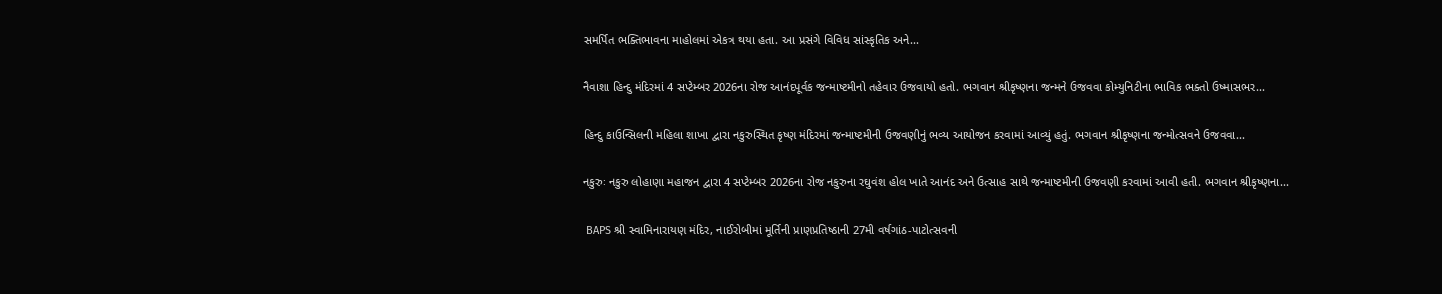સમર્પિત ભક્તિભાવના માહોલમાં એકત્ર થયા હતા. આ પ્રસંગે વિવિધ સાંસ્કૃતિક અને...

નૈવાશા હિન્દુ મંદિરમાં 4 સપ્ટેમ્બર 2026ના રોજ આનંદપૂર્વક જન્માષ્ટમીનો તહેવાર ઉજવાયો હતો. ભગવાન શ્રીકૃષ્ણના જન્મને ઉજવવા કોમ્યુનિટીના ભાવિક ભક્તો ઉષ્માસભર...

હિન્દુ કાઉન્સિલની મહિલા શાખા દ્વારા નકુરુસ્થિત કૃષ્ણ મંદિરમાં જન્માષ્ટમીની ઉજવણીનું ભવ્ય આયોજન કરવામાં આવ્યું હતું. ભગવાન શ્રીકૃષ્ણના જન્મોત્સવને ઉજવવા...

નકુરુઃ નકુરુ લોહાણા મહાજન દ્વારા 4 સપ્ટેમ્બર 2026ના રોજ નકુરુના રઘુવંશ હોલ ખાતે આનંદ અને ઉત્સાહ સાથે જન્માષ્ટમીની ઉજવણી કરવામાં આવી હતી. ભગવાન શ્રીકૃષ્ણના...

 BAPS શ્રી સ્વામિનારાયણ મંદિર, નાઈરોબીમાં મૂર્તિની પ્રાણપ્રતિષ્ઠાની 27મી વર્ષગાંઠ-પાટોત્સવની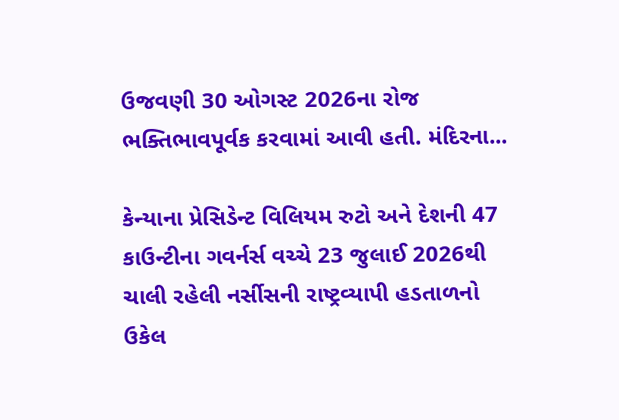ઉજવણી 30 ઓગસ્ટ 2026ના રોજ ભક્તિભાવપૂર્વક કરવામાં આવી હતી. મંદિરના...

કેન્યાના પ્રેસિડેન્ટ વિલિયમ રુટો અને દેશની 47 કાઉન્ટીના ગવર્નર્સ વચ્ચે 23 જુલાઈ 2026થી ચાલી રહેલી નર્સીસની રાષ્ટ્રવ્યાપી હડતાળનો ઉકેલ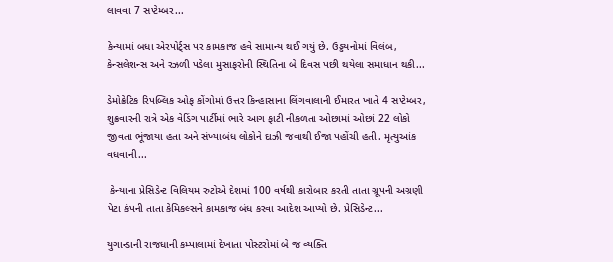લાવવા 7 સપ્ટેમ્બર...

કેન્યામાં બધા એરપોર્ટ્સ પર કામકાજ હવે સામાન્ય થઈ ગયું છે. ઉડ્ડયનોમાં વિલંબ, કેન્સલેશન્સ અને રઝળી પડેલા મુસાફરોની સ્થિતિના બે દિવસ પછી થયેલા સમાધાન થકી...

ડેમોક્રેટિક રિપબ્લિક ઓફ કોંગોમાં ઉત્તર કિન્હાસાના લિંગવાલાની ઈમારત ખાતે 4 સપ્ટેમ્બર, શુક્રવારની રાત્રે એક વેડિંગ પાર્ટીમાં ભારે આગ ફાટી નીકળતા ઓછામાં ઓછાં 22 લોકો જીવતા ભૂંજાયા હતા અને સંખ્યાબંધ લોકોને દાઝી જવાથી ઈજા પહોંચી હતી. મૃત્યુઆંક વધવાની...

 કેન્યાના પ્રેસિડેન્ટ વિલિયમ રુટોએ દેશમાં 100 વર્ષથી કારોબાર કરતી તાતા ગ્રૂપની અગ્રણી પેટા કંપની તાતા કેમિકલ્સને કામકાજ બંધ કરવા આદેશ આપ્યો છે. પ્રેસિડેન્ટ...

યુગાન્ડાની રાજધાની કમ્પાલામાં દેખાતા પોસ્ટરોમાં બે જ વ્યક્તિ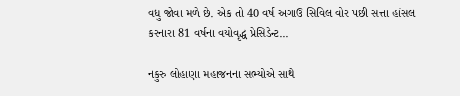વધુ જોવા મળે છે. એક તો 40 વર્ષ અગાઉ સિવિલ વોર પછી સત્તા હાંસલ કરનારા 81 વર્ષના વયોવૃદ્ધ પ્રેસિડેન્ટ...

નકુરુ લોહાણા મહાજનના સભ્યોએ સાથે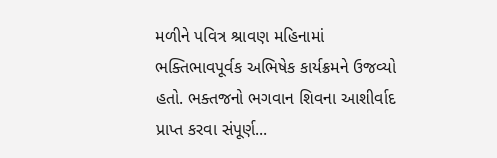મળીને પવિત્ર શ્રાવણ મહિનામાં ભક્તિભાવપૂર્વક અભિષેક કાર્યક્રમને ઉજવ્યો હતો. ભક્તજનો ભગવાન શિવના આશીર્વાદ પ્રાપ્ત કરવા સંપૂર્ણ...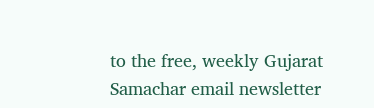to the free, weekly Gujarat Samachar email newsletter